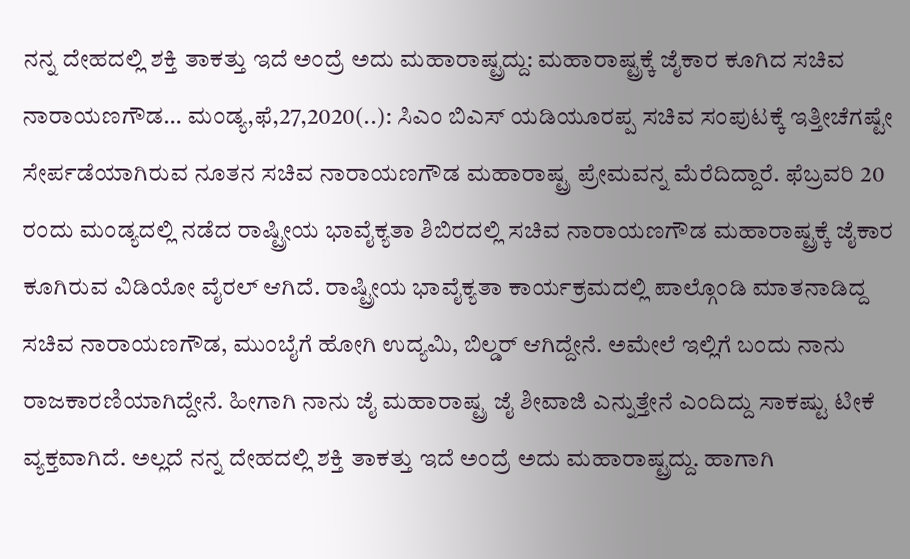ನನ್ನ ದೇಹದಲ್ಲಿ ಶಕ್ತಿ ತಾಕತ್ತು ಇದೆ ಅಂದ್ರೆ ಅದು ಮಹಾರಾಷ್ಟ್ರದ್ದು: ಮಹಾರಾಷ್ಟ್ರಕ್ಕೆ ಜೈಕಾರ ಕೂಗಿದ ಸಚಿವ ನಾರಾಯಣಗೌಡ… ಮಂಡ್ಯ,ಫೆ,27,2020(..): ಸಿಎಂ ಬಿಎಸ್ ಯಡಿಯೂರಪ್ಪ ಸಚಿವ ಸಂಪುಟಕ್ಕೆ ಇತ್ತೀಚೆಗಷ್ಟೇ ಸೇರ್ಪಡೆಯಾಗಿರುವ ನೂತನ ಸಚಿವ ನಾರಾಯಣಗೌಡ ಮಹಾರಾಷ್ಟ್ರ ಪ್ರೇಮವನ್ನ ಮೆರೆದಿದ್ದಾರೆ. ಫೆಬ್ರವರಿ 20 ರಂದು ಮಂಡ್ಯದಲ್ಲಿ ನಡೆದ ರಾಷ್ಟ್ರೀಯ ಭಾವೈಕ್ಯತಾ ಶಿಬಿರದಲ್ಲಿ ಸಚಿವ ನಾರಾಯಣಗೌಡ ಮಹಾರಾಷ್ಟ್ರಕ್ಕೆ ಜೈಕಾರ ಕೂಗಿರುವ ವಿಡಿಯೋ ವೈರಲ್ ಆಗಿದೆ. ರಾಷ್ಟ್ರೀಯ ಭಾವೈಕ್ಯತಾ ಕಾರ್ಯಕ್ರಮದಲ್ಲಿ ಪಾಲ್ಗೊಂಡಿ ಮಾತನಾಡಿದ್ದ ಸಚಿವ ನಾರಾಯಣಗೌಡ, ಮುಂಬೈಗೆ ಹೋಗಿ ಉದ್ಯಮಿ, ಬಿಲ್ಡರ್ ಆಗಿದ್ದೇನೆ. ಅಮೇಲೆ ಇಲ್ಲಿಗೆ ಬಂದು ನಾನು ರಾಜಕಾರಣಿಯಾಗಿದ್ದೇನೆ. ಹೀಗಾಗಿ ನಾನು ಜೈ ಮಹಾರಾಷ್ಟ್ರ ಜೈ ಶೀವಾಜಿ ಎನ್ನುತ್ತೇನೆ ಎಂದಿದ್ದು ಸಾಕಷ್ಟು ಟೀಕೆ ವ್ಯಕ್ತವಾಗಿದೆ. ಅಲ್ಲದೆ ನನ್ನ ದೇಹದಲ್ಲಿ ಶಕ್ತಿ ತಾಕತ್ತು ಇದೆ ಅಂದ್ರೆ ಅದು ಮಹಾರಾಷ್ಟ್ರದ್ದು. ಹಾಗಾಗಿ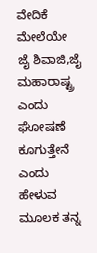ವೇದಿಕೆ ಮೇಲೆಯೇ ಜೈ ಶಿವಾಜಿ,ಜೈ ಮಹಾರಾಷ್ಟ್ರ ಎಂದು ಘೋಷಣೆ ಕೂಗುತ್ತೇನೆ ಎಂದು ಹೇಳುವ ಮೂಲಕ ತನ್ನ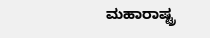ಮಹಾರಾಷ್ಟ್ರ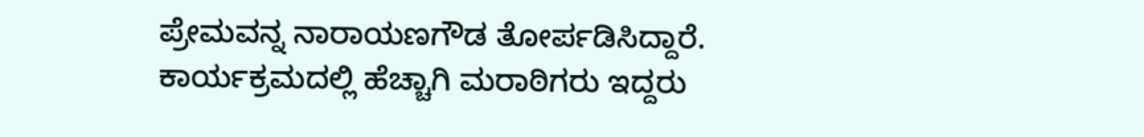ಪ್ರೇಮವನ್ನ ನಾರಾಯಣಗೌಡ ತೋರ್ಪಡಿಸಿದ್ದಾರೆ. ಕಾರ್ಯಕ್ರಮದಲ್ಲಿ ಹೆಚ್ಚಾಗಿ ಮರಾಠಿಗರು ಇದ್ದರು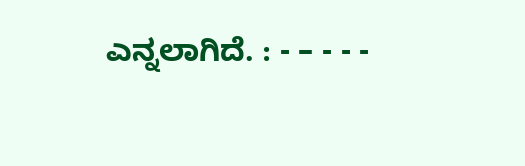ಎನ್ನಲಾಗಿದೆ. : - – - - -